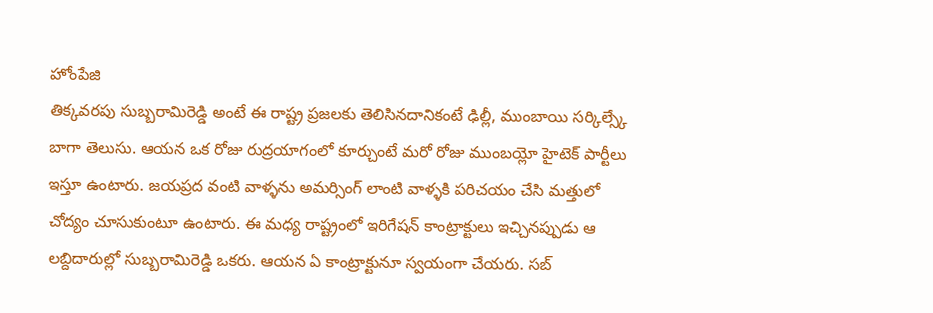హోంపేజి
తిక్కవరపు సుబ్బరామిరెడ్డి అంటే ఈ రాష్ట్ర ప్రజలకు తెలిసినదానికంటే ఢిల్లీ, ముంబాయి సర్కిల్స్కే బాగా తెలుసు. ఆయన ఒక రోజు రుద్రయాగంలో కూర్చుంటే మరో రోజు ముంబయ్లో హైటెక్ పార్టీలు ఇస్తూ ఉంటారు. జయప్రద వంటి వాళ్ళను అమర్సింగ్ లాంటి వాళ్ళకి పరిచయం చేసి మత్తులో చోద్యం చూసుకుంటూ ఉంటారు. ఈ మధ్య రాష్ట్రంలో ఇరిగేషన్ కాంట్రాక్టులు ఇచ్చినప్పుడు ఆ లబ్దిదారుల్లో సుబ్బరామిరెడ్డి ఒకరు. ఆయన ఏ కాంట్రాక్టునూ స్వయంగా చేయరు. సబ్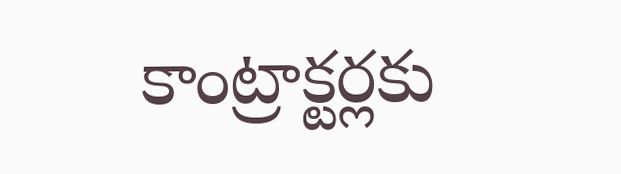కాంట్రాక్టర్లకు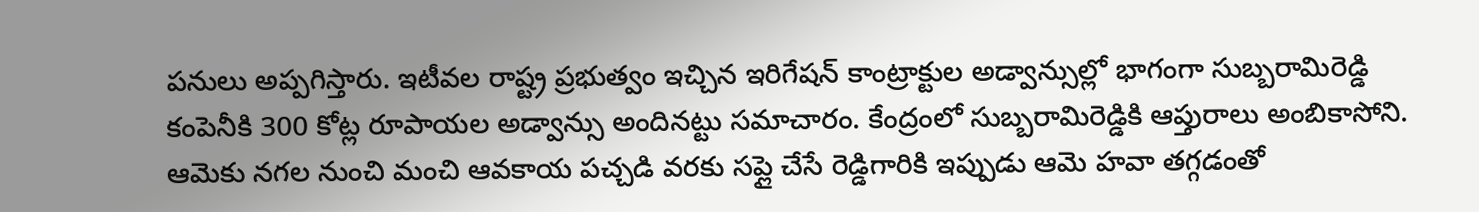పనులు అప్పగిస్తారు. ఇటీవల రాష్ట్ర ప్రభుత్వం ఇచ్చిన ఇరిగేషన్ కాంట్రాక్టుల అడ్వాన్సుల్లో భాగంగా సుబ్బరామిరెడ్డి కంపెనీకి 300 కోట్ల రూపాయల అడ్వాన్సు అందినట్టు సమాచారం. కేంద్రంలో సుబ్బరామిరెడ్డికి ఆప్తురాలు అంబికాసోని. ఆమెకు నగల నుంచి మంచి ఆవకాయ పచ్చడి వరకు సప్లై చేసే రెడ్డిగారికి ఇప్పుడు ఆమె హవా తగ్గడంతో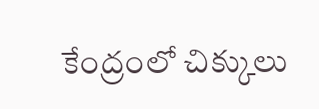కేంద్రంలో చిక్కులు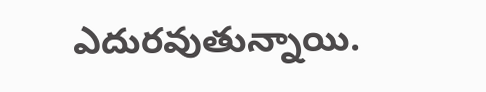ఎదురవుతున్నాయి.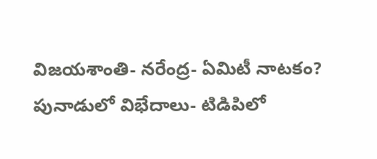విజయశాంతి- నరేంద్ర- ఏమిటీ నాటకం?
పునాడులో విభేదాలు- టిడిపిలో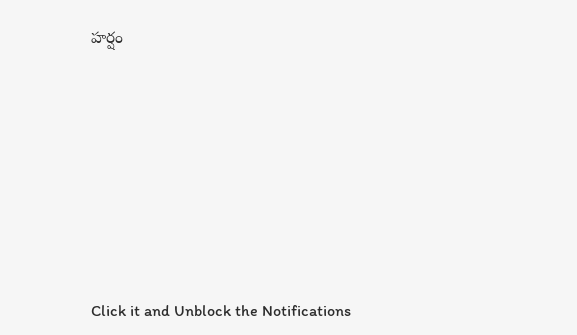హర్షం












Click it and Unblock the Notifications